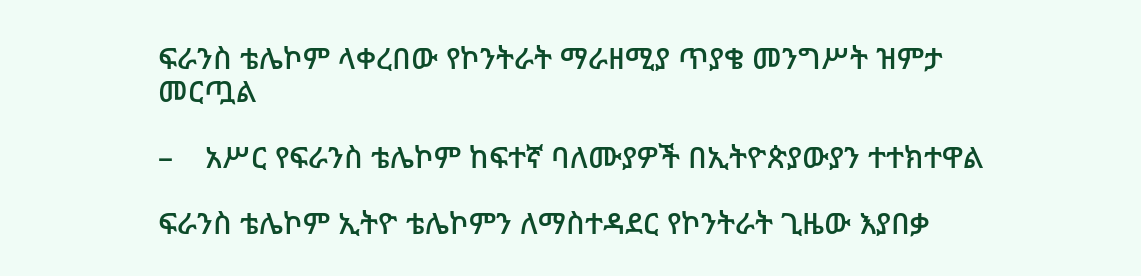ፍራንስ ቴሌኮም ላቀረበው የኮንትራት ማራዘሚያ ጥያቄ መንግሥት ዝምታ መርጧል

–    አሥር የፍራንስ ቴሌኮም ከፍተኛ ባለሙያዎች በኢትዮጵያውያን ተተክተዋል

ፍራንስ ቴሌኮም ኢትዮ ቴሌኮምን ለማስተዳደር የኮንትራት ጊዜው እያበቃ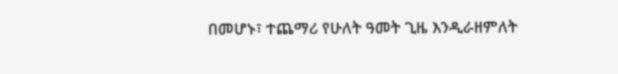በመሆኑ፣ ተጨማሪ የሁለት ዓመት ጊዜ እንዲራዘምለት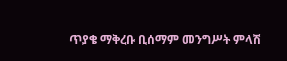ጥያቄ ማቅረቡ ቢሰማም መንግሥት ምላሽ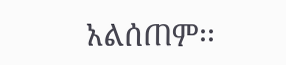አልሰጠም፡፡